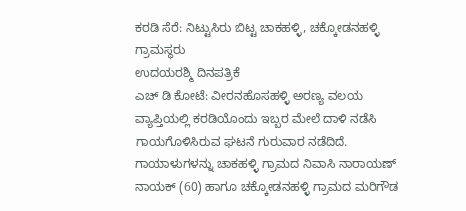ಕರಡಿ ಸೆರೆ: ನಿಟ್ಟುಸಿರು ಬಿಟ್ಟ ಚಾಕಹಳ್ಳಿ, ಚಕ್ಕೋಡನಹಳ್ಳಿ ಗ್ರಾಮಸ್ಥರು
ಉದಯರಶ್ಮಿ ದಿನಪತ್ರಿಕೆ
ಎಚ್ ಡಿ ಕೋಟೆ: ವೀರನಹೊಸಹಳ್ಳಿ ಅರಣ್ಯ ವಲಯ ವ್ಯಾಪ್ತಿಯಲ್ಲಿ ಕರಡಿಯೊಂದು ಇಬ್ಬರ ಮೇಲೆ ದಾಳಿ ನಡೆಸಿ ಗಾಯಗೊಳಿಸಿರುವ ಘಟನೆ ಗುರುವಾರ ನಡೆದಿದೆ. ಗಾಯಾಳುಗಳನ್ನು ಚಾಕಹಳ್ಳಿ ಗ್ರಾಮದ ನಿವಾಸಿ ನಾರಾಯಣ್ ನಾಯಕ್ (60) ಹಾಗೂ ಚಕ್ಕೋಡನಹಳ್ಳಿ ಗ್ರಾಮದ ಮರಿಗೌಡ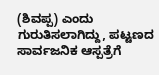(ಶಿವಪ್ಪ) ಎಂದು ಗುರುತಿಸಲಾಗಿದ್ದು, ಪಟ್ಟಣದ ಸಾರ್ವಜನಿಕ ಆಸ್ಪತ್ರೆಗೆ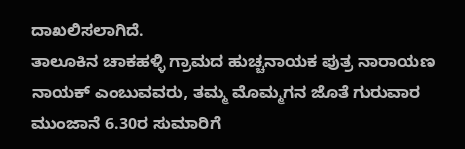ದಾಖಲಿಸಲಾಗಿದೆ.
ತಾಲೂಕಿನ ಚಾಕಹಳ್ಳಿ ಗ್ರಾಮದ ಹುಚ್ಚನಾಯಕ ಪುತ್ರ ನಾರಾಯಣ ನಾಯಕ್ ಎಂಬುವವರು, ತಮ್ಮ ಮೊಮ್ಮಗನ ಜೊತೆ ಗುರುವಾರ ಮುಂಜಾನೆ 6.30ರ ಸುಮಾರಿಗೆ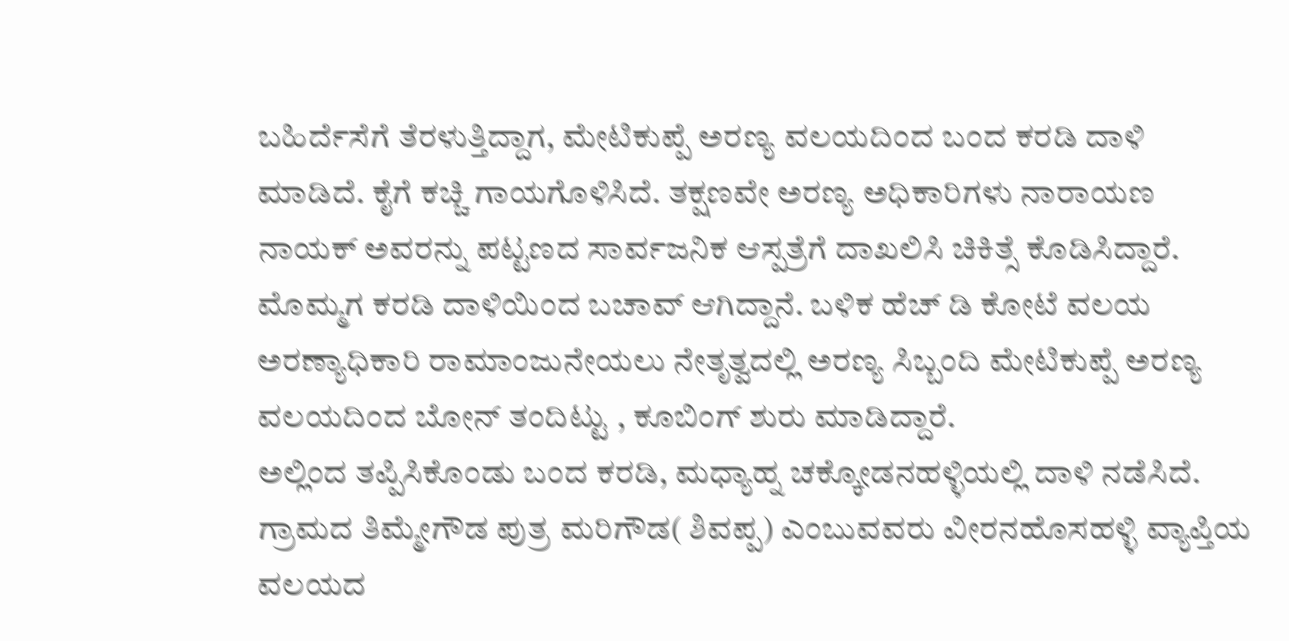ಬಹಿರ್ದೆಸೆಗೆ ತೆರಳುತ್ತಿದ್ದಾಗ, ಮೇಟಿಕುಪ್ಪೆ ಅರಣ್ಯ ವಲಯದಿಂದ ಬಂದ ಕರಡಿ ದಾಳಿ ಮಾಡಿದೆ. ಕೈಗೆ ಕಚ್ಚಿ ಗಾಯಗೊಳಿಸಿದೆ. ತಕ್ಷಣವೇ ಅರಣ್ಯ ಅಧಿಕಾರಿಗಳು ನಾರಾಯಣ ನಾಯಕ್ ಅವರನ್ನು ಪಟ್ಟಣದ ಸಾರ್ವಜನಿಕ ಆಸ್ಪತ್ರೆಗೆ ದಾಖಲಿಸಿ ಚಿಕಿತ್ಸೆ ಕೊಡಿಸಿದ್ದಾರೆ. ಮೊಮ್ಮಗ ಕರಡಿ ದಾಳಿಯಿಂದ ಬಚಾವ್ ಆಗಿದ್ದಾನೆ. ಬಳಿಕ ಹೆಚ್ ಡಿ ಕೋಟೆ ವಲಯ ಅರಣ್ಯಾಧಿಕಾರಿ ರಾಮಾಂಜುನೇಯಲು ನೇತೃತ್ವದಲ್ಲಿ ಅರಣ್ಯ ಸಿಬ್ಬಂದಿ ಮೇಟಿಕುಪ್ಪೆ ಅರಣ್ಯ ವಲಯದಿಂದ ಬೋನ್ ತಂದಿಟ್ಟು , ಕೂಬಿಂಗ್ ಶುರು ಮಾಡಿದ್ದಾರೆ.
ಅಲ್ಲಿಂದ ತಪ್ಪಿಸಿಕೊಂಡು ಬಂದ ಕರಡಿ, ಮಧ್ಯಾಹ್ನ ಚಕ್ಕೋಡನಹಳ್ಳಿಯಲ್ಲಿ ದಾಳಿ ನಡೆಸಿದೆ. ಗ್ರಾಮದ ತಿಮ್ಮೇಗೌಡ ಪುತ್ರ ಮರಿಗೌಡ( ಶಿವಪ್ಪ) ಎಂಬುವವರು ವೀರನಹೊಸಹಳ್ಳಿ ವ್ಯಾಪ್ತಿಯ ವಲಯದ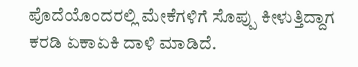ಪೊದೆಯೊಂದರಲ್ಲಿ ಮೇಕೆಗಳಿಗೆ ಸೊಪ್ಪು ಕೀಳುತ್ತಿದ್ದಾಗ ಕರಡಿ ಏಕಾಏಕಿ ದಾಳಿ ಮಾಡಿದೆ.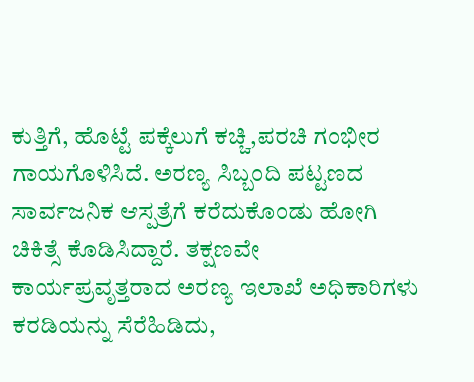ಕುತ್ತಿಗೆ, ಹೊಟ್ಟೆ ಪಕ್ಕೆಲುಗೆ ಕಚ್ಚಿ,ಪರಚಿ ಗಂಭೀರ ಗಾಯಗೊಳಿಸಿದೆ. ಅರಣ್ಯ ಸಿಬ್ಬಂದಿ ಪಟ್ಟಣದ ಸಾರ್ವಜನಿಕ ಆಸ್ಪತ್ರೆಗೆ ಕರೆದುಕೊಂಡು ಹೋಗಿ ಚಿಕಿತ್ಸೆ ಕೊಡಿಸಿದ್ದಾರೆ. ತಕ್ಷಣವೇ ಕಾರ್ಯಪ್ರವೃತ್ತರಾದ ಅರಣ್ಯ ಇಲಾಖೆ ಅಧಿಕಾರಿಗಳು ಕರಡಿಯನ್ನು ಸೆರೆಹಿಡಿದು,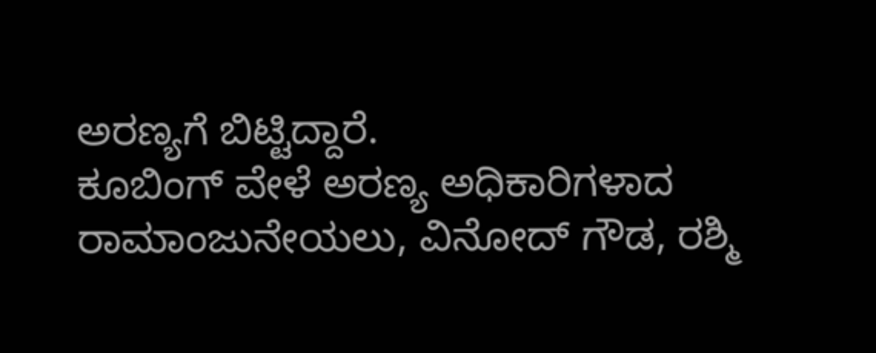ಅರಣ್ಯಗೆ ಬಿಟ್ಟಿದ್ದಾರೆ.
ಕೂಬಿಂಗ್ ವೇಳೆ ಅರಣ್ಯ ಅಧಿಕಾರಿಗಳಾದ ರಾಮಾಂಜುನೇಯಲು, ವಿನೋದ್ ಗೌಡ, ರಶ್ಮಿ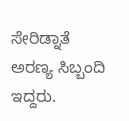ಸೇರಿಡ್ನಾತೆ ಅರಣ್ಯ ಸಿಬ್ಬಂದಿ ಇದ್ದರು.